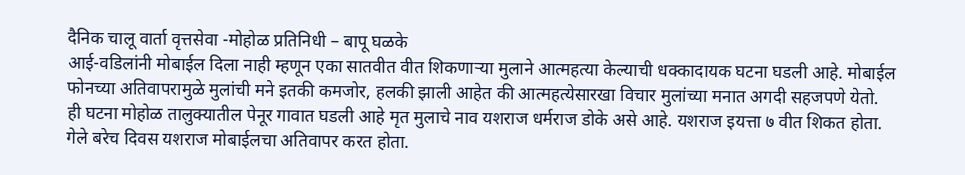दैनिक चालू वार्ता वृत्तसेवा -मोहोळ प्रतिनिधी – बापू घळके
आई-वडिलांनी मोबाईल दिला नाही म्हणून एका सातवीत वीत शिकणाऱ्या मुलाने आत्महत्या केल्याची धक्कादायक घटना घडली आहे. मोबाईल फोनच्या अतिवापरामुळे मुलांची मने इतकी कमजोर, हलकी झाली आहेत की आत्महत्येसारखा विचार मुलांच्या मनात अगदी सहजपणे येतो.
ही घटना मोहोळ तालुक्यातील पेनूर गावात घडली आहे मृत मुलाचे नाव यशराज धर्मराज डोके असे आहे. यशराज इयत्ता ७ वीत शिकत होता. गेले बरेच दिवस यशराज मोबाईलचा अतिवापर करत होता.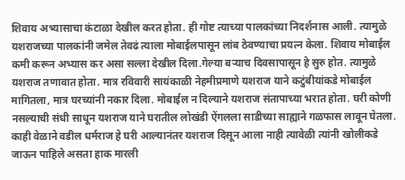शिवाय अभ्यासाचा कंटाळा देखील करत होता. ही गोष्ट त्याच्या पालकांच्या निदर्शनास आली. त्यामुळे यशराजच्या पालकांनी जमेल तेवढं त्याला मोबाईलपासून लांब ठेवण्याचा प्रयत्न केला. शिवाय मोबाईल कमी करून अभ्यास कर असा सल्ला देखील दिला.गेल्या बऱ्याच दिवसापासून हे सुरु होत. त्यामुळे यशराज तणावात होता. मात्र रविवारी सायंकाळी नेहमीप्रमाणे यशराज याने कटुंबीयांकडे मोबाईल मागितला, मात्र घरच्यांनी नकार दिला. मोबाईल न दिल्याने यशराज संतापाच्या भरात होता. घरी कोणी नसल्याची संधी साधून यशराज याने घरातील लोखंडी ऐंगलला साडीच्या साह्याने गळफास लावून घेतला. काही वेळाने वडील धर्मराज हे घरी आल्यानंतर यशराज दिसून आला नाही त्यावेळी त्यांनी खोलीकडे जाऊन पाहिले असता हाक मारली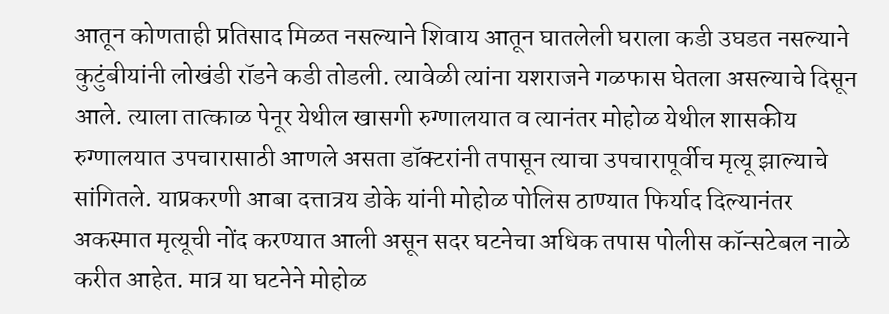आतून कोणताही प्रतिसाद मिळत नसल्याने शिवाय आतून घातलेली घराला कडी उघडत नसल्याने कुटुंबीयांनी लोखंडी रॉडने कडी तोडली. त्यावेळी त्यांना यशराजने गळफास घेतला असल्याचे दिसून आले. त्याला तात्काळ पेनूर येथील खासगी रुग्णालयात व त्यानंतर मोहोळ येथील शासकीय रुग्णालयात उपचारासाठी आणले असता डॉक्टरांनी तपासून त्याचा उपचारापूर्वीच मृत्यू झाल्याचे सांगितले. याप्रकरणी आबा दत्तात्रय डोके यांनी मोहोळ पोलिस ठाण्यात फिर्याद दिल्यानंतर अकस्मात मृत्यूची नोंद करण्यात आली असून सदर घटनेचा अधिक तपास पोलीस कॉन्सटेबल नाळे करीत आहेत. मात्र या घटनेने मोहोळ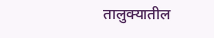तालुक्यातील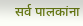सर्व पालकांना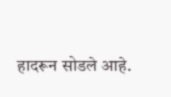हादरून सोडले आहे.